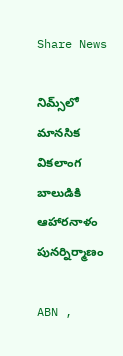Share News

నిమ్స్‌లో మానసిక వికలాంగ బాలుడికి ఆహారనాళం పునర్నిర్మాణం

ABN ,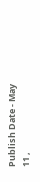Publish Date - May 11 ,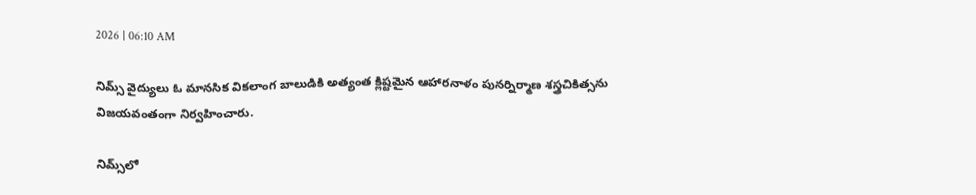2026 | 06:10 AM

నిమ్స్‌ వైద్యులు ఓ మానసిక వికలాంగ బాలుడికి అత్యంత క్లిష్టమైన ఆహారనాళం పునర్నిర్మాణ శస్త్రచికిత్సను విజయవంతంగా నిర్వహించారు.

నిమ్స్‌లో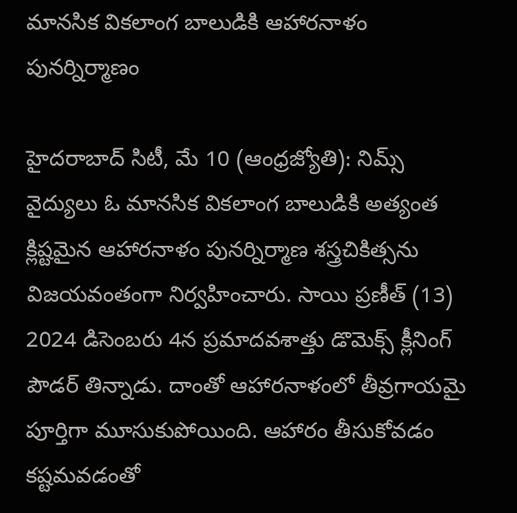మానసిక వికలాంగ బాలుడికి ఆహారనాళం పునర్నిర్మాణం

హైదరాబాద్‌ సిటీ, మే 10 (ఆంధ్రజ్యోతి): నిమ్స్‌ వైద్యులు ఓ మానసిక వికలాంగ బాలుడికి అత్యంత క్లిష్టమైన ఆహారనాళం పునర్నిర్మాణ శస్త్రచికిత్సను విజయవంతంగా నిర్వహించారు. సాయి ప్రణీత్‌ (13) 2024 డిసెంబరు 4న ప్రమాదవశాత్తు డొమెక్స్‌ క్లీనింగ్‌ పౌడర్‌ తిన్నాడు. దాంతో ఆహారనాళంలో తీవ్రగాయమై పూర్తిగా మూసుకుపోయింది. ఆహారం తీసుకోవడం కష్టమవడంతో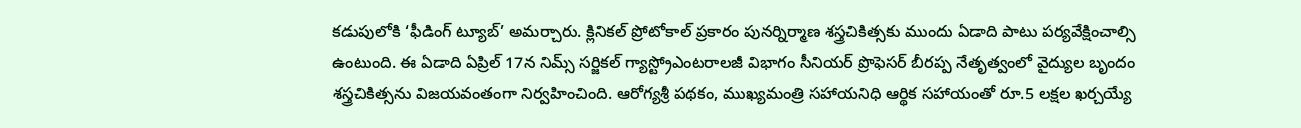కడుపులోకి ‘ఫీడింగ్‌ ట్యూబ్‌’ అమర్చారు. క్లినికల్‌ ప్రోటోకాల్‌ ప్రకారం పునర్నిర్మాణ శస్త్రచికిత్సకు ముందు ఏడాది పాటు పర్యవేక్షించాల్సి ఉంటుంది. ఈ ఏడాది ఏప్రిల్‌ 17న నిమ్స్‌ సర్జికల్‌ గ్యాస్ట్రోఎంటరాలజీ విభాగం సీనియర్‌ ప్రొఫెసర్‌ బీరప్ప నేతృత్వంలో వైద్యుల బృందం శస్త్రచికిత్సను విజయవంతంగా నిర్వహించింది. ఆరోగ్యశ్రీ పథకం, ముఖ్యమంత్రి సహాయనిధి ఆర్థిక సహాయంతో రూ.5 లక్షల ఖర్చయ్యే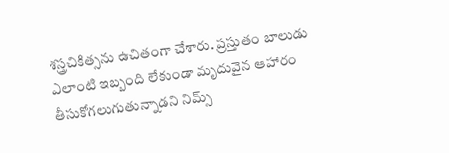శస్త్రచికిత్సను ఉచితంగా చేశారు. ప్రస్తుతం బాలుడు ఎలాంటి ఇబ్బంది లేకుండా మృదువైన ఆహారం తీసుకోగలుగుతున్నాడని నిమ్స్‌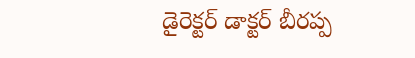డైరెక్టర్‌ డాక్టర్‌ బీరప్ప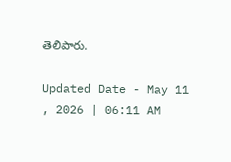తెలిపారు.

Updated Date - May 11 , 2026 | 06:11 AM